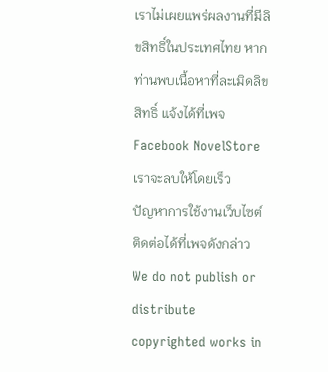เราไม่เผยแพร่ผลงานที่มีลิขสิทธิ์ในประเทศไทย หากท่านพบเนื้อหาที่ละเมิดลิขสิทธิ์ แจ้งได้ที่เพจ Facebook NovelStore เราจะลบให้โดยเร็ว
ปัญหาการใช้งานเว็บไซต์ ติดต่อได้ที่เพจดังกล่าว
We do not publish or distribute copyrighted works in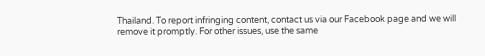Thailand. To report infringing content, contact us via our Facebook page and we will remove it promptly. For other issues, use the same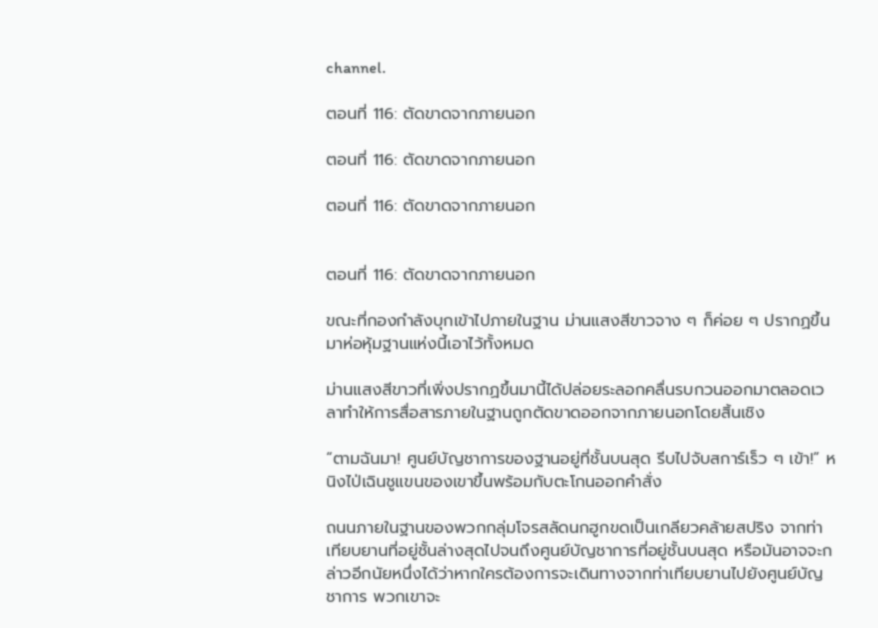channel.

ตอนที่ 116: ตัดขาดจากภายนอก

ตอนที่ 116: ตัดขาดจากภายนอก

ตอนที่ 116: ตัดขาดจากภายนอก


ตอนที่ 116: ตัดขาดจากภายนอก

ขณะที่กองกำลังบุกเข้าไปภายในฐาน ม่านแสงสีขาวจาง ๆ ก็ค่อย ๆ ปรากฏขึ้นมาห่อหุ้มฐานแห่งนี้เอาไว้ทั้งหมด

ม่านแสงสีขาวที่เพิ่งปรากฏขึ้นมานี้ได้ปล่อยระลอกคลื่นรบกวนออกมาตลอดเวลาทำให้การสื่อสารภายในฐานถูกตัดขาดออกจากภายนอกโดยสิ้นเชิง

“ตามฉันมา! ศูนย์บัญชาการของฐานอยู่ที่ชั้นบนสุด รีบไปจับสการ์เร็ว ๆ เข้า!” หนิงไป่เฉินชูแขนของเขาขึ้นพร้อมกับตะโกนออกคำสั่ง

ถนนภายในฐานของพวกกลุ่มโจรสลัดนกฮูกขดเป็นเกลียวคล้ายสปริง จากท่าเทียบยานที่อยู่ชั้นล่างสุดไปจนถึงศูนย์บัญชาการที่อยู่ชั้นบนสุด หรือมันอาจจะกล่าวอีกนัยหนึ่งได้ว่าหากใครต้องการจะเดินทางจากท่าเทียบยานไปยังศูนย์บัญชาการ พวกเขาจะ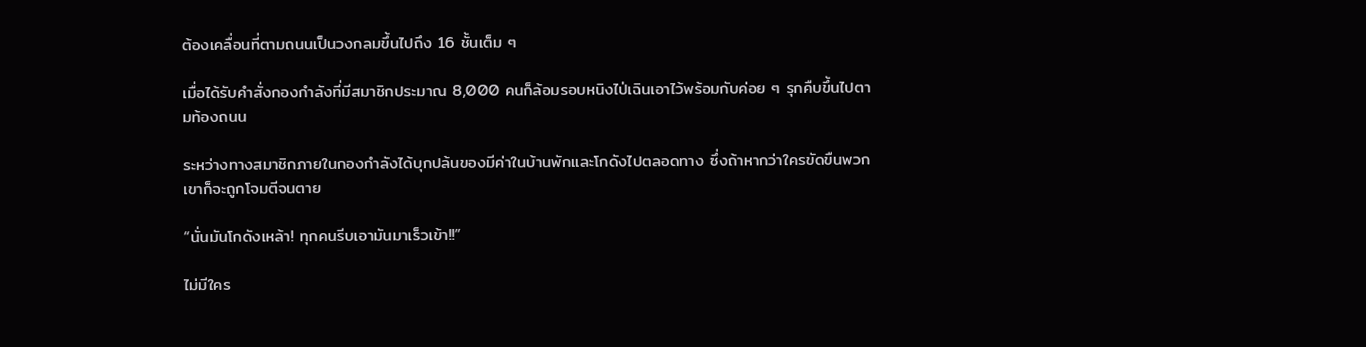ต้องเคลื่อนที่ตามถนนเป็นวงกลมขึ้นไปถึง 16 ชั้นเต็ม ๆ

เมื่อได้รับคำสั่งกองกำลังที่มีสมาชิกประมาณ 8,000 คนก็ล้อมรอบหนิงไป่เฉินเอาไว้พร้อมกับค่อย ๆ รุกคืบขึ้นไปตามท้องถนน

ระหว่างทางสมาชิกภายในกองกำลังได้บุกปล้นของมีค่าในบ้านพักและโกดังไปตลอดทาง ซึ่งถ้าหากว่าใครขัดขืนพวกเขาก็จะถูกโจมตีจนตาย

“นั่นมันโกดังเหล้า! ทุกคนรีบเอามันมาเร็วเข้า!!”

ไม่มีใคร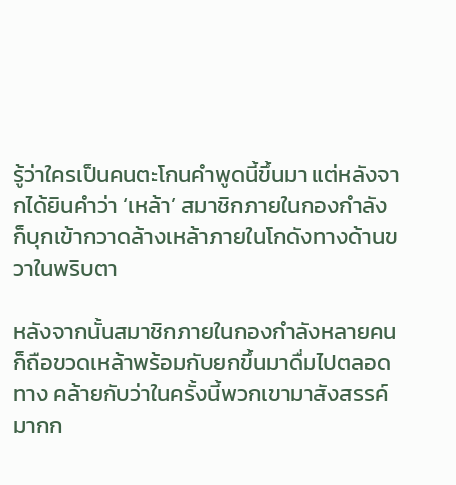รู้ว่าใครเป็นคนตะโกนคำพูดนี้ขึ้นมา แต่หลังจากได้ยินคำว่า ‘เหล้า’ สมาชิกภายในกองกำลังก็บุกเข้ากวาดล้างเหล้าภายในโกดังทางด้านขวาในพริบตา

หลังจากนั้นสมาชิกภายในกองกำลังหลายคนก็ถือขวดเหล้าพร้อมกับยกขึ้นมาดื่มไปตลอดทาง คล้ายกับว่าในครั้งนี้พวกเขามาสังสรรค์มากก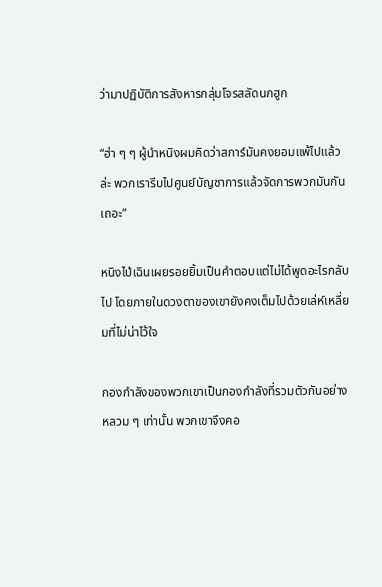ว่ามาปฏิบัติการสังหารกลุ่มโจรสลัดนกฮูก

“ฮ่า ๆ ๆ ผู้นำหนิงผมคิดว่าสการ์มันคงยอมแพ้ไปแล้วล่ะ พวกเรารีบไปศูนย์บัญชาการแล้วจัดการพวกมันกันเถอะ”

หนิงไป่เฉินเผยรอยยิ้มเป็นคำตอบแต่ไม่ได้พูดอะไรกลับไป โดยภายในดวงตาของเขายังคงเต็มไปด้วยเล่ห์เหลี่ยมที่ไม่น่าไว้ใจ

กองกำลังของพวกเขาเป็นกองกำลังที่รวมตัวกันอย่างหลวม ๆ เท่านั้น พวกเขาจึงคอ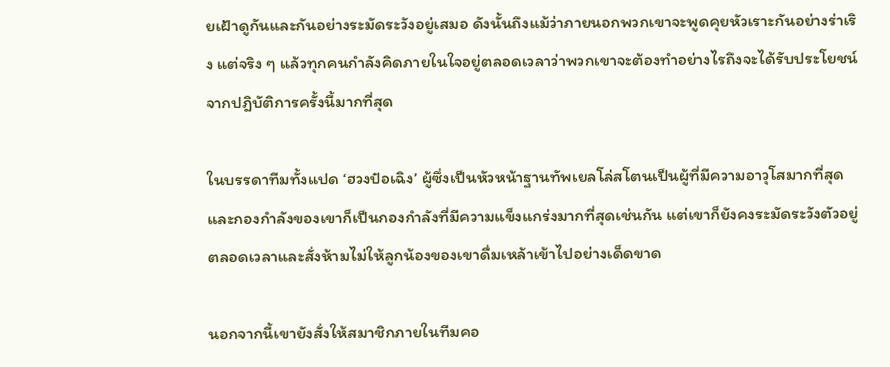ยเฝ้าดูกันและกันอย่างระมัดระวังอยู่เสมอ ดังนั้นถึงแม้ว่าภายนอกพวกเขาจะพูดคุยหัวเราะกันอย่างร่าเริง แต่จริง ๆ แล้วทุกคนกำลังคิดภายในใจอยู่ตลอดเวลาว่าพวกเขาจะต้องทำอย่างไรถึงจะได้รับประโยชน์จากปฎิบัติการครั้งนี้มากที่สุด

ในบรรดาทีมทั้งแปด ‘ฮวงป๋อเฉิง’ ผู้ซึ่งเป็นหัวหน้าฐานทัพเยลโล่สโตนเป็นผู้ที่มีความอาวุโสมากที่สุด และกองกำลังของเขาก็เป็นกองกำลังที่มีความแข็งแกร่งมากที่สุดเช่นกัน แต่เขาก็ยังคงระมัดระวังตัวอยู่ตลอดเวลาและสั่งห้ามไม่ให้ลูกน้องของเขาดื่มเหล้าเข้าไปอย่างเด็ดขาด

นอกจากนี้เขายังสั่งให้สมาชิกภายในทีมคอ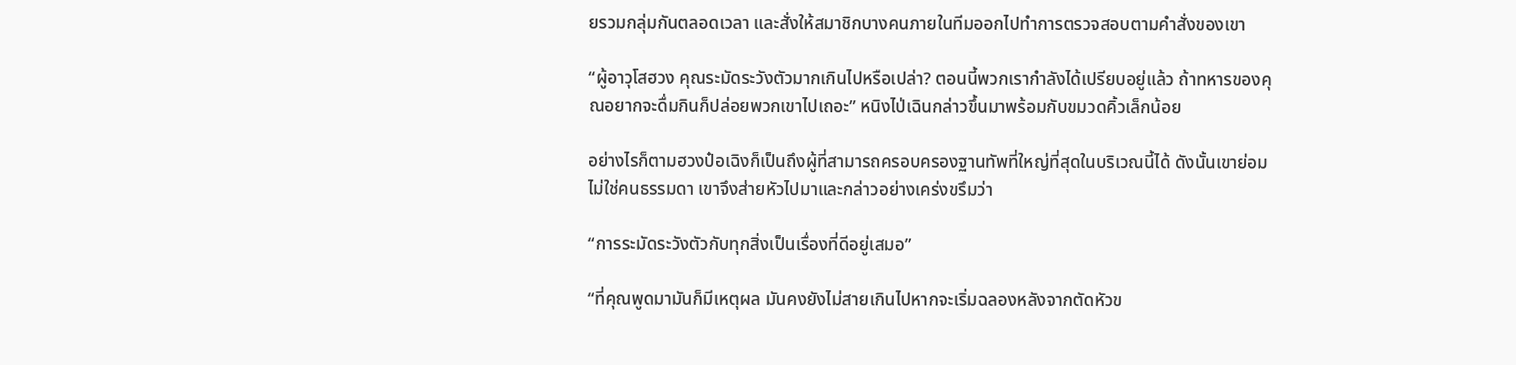ยรวมกลุ่มกันตลอดเวลา และสั่งให้สมาชิกบางคนภายในทีมออกไปทำการตรวจสอบตามคำสั่งของเขา

“ผู้อาวุโสฮวง คุณระมัดระวังตัวมากเกินไปหรือเปล่า? ตอนนี้พวกเรากำลังได้เปรียบอยู่แล้ว ถ้าทหารของคุณอยากจะดื่มกินก็ปล่อยพวกเขาไปเถอะ” หนิงไป่เฉินกล่าวขึ้นมาพร้อมกับขมวดคิ้วเล็กน้อย

อย่างไรก็ตามฮวงป๋อเฉิงก็เป็นถึงผู้ที่สามารถครอบครองฐานทัพที่ใหญ่ที่สุดในบริเวณนี้ได้ ดังนั้นเขาย่อมไม่ใช่คนธรรมดา เขาจึงส่ายหัวไปมาและกล่าวอย่างเคร่งขรึมว่า

“การระมัดระวังตัวกับทุกสิ่งเป็นเรื่องที่ดีอยู่เสมอ”

“ที่คุณพูดมามันก็มีเหตุผล มันคงยังไม่สายเกินไปหากจะเริ่มฉลองหลังจากตัดหัวข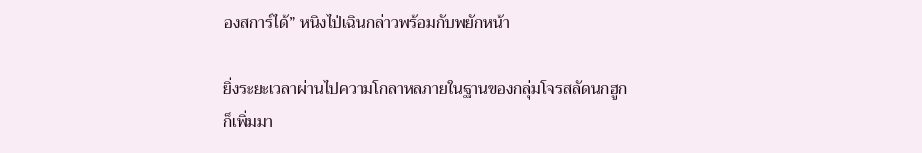องสการ์ได้” หนิงไป่เฉินกล่าวพร้อมกับพยักหน้า

ยิ่งระยะเวลาผ่านไปความโกลาหลภายในฐานของกลุ่มโจรสลัดนกฮูกก็เพิ่มมา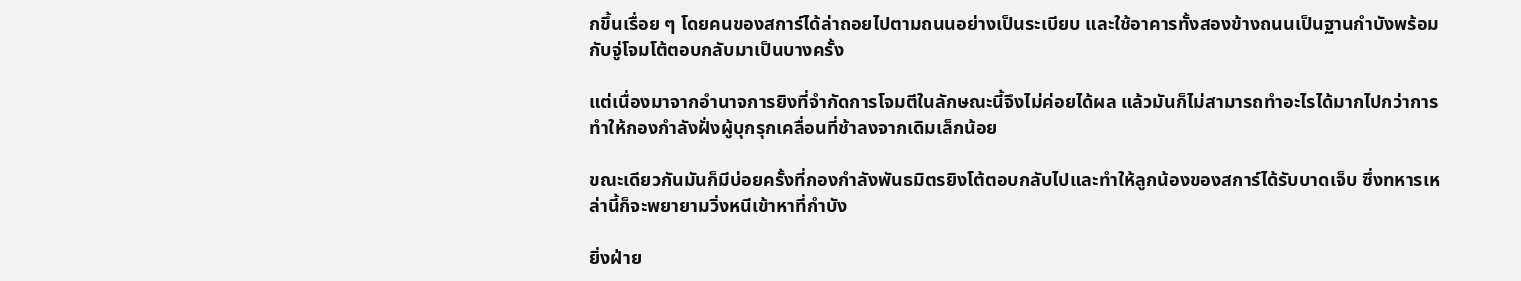กขึ้นเรื่อย ๆ โดยคนของสการ์ได้ล่าถอยไปตามถนนอย่างเป็นระเบียบ และใช้อาคารทั้งสองข้างถนนเป็นฐานกำบังพร้อมกับจู่โจมโต้ตอบกลับมาเป็นบางครั้ง

แต่เนื่องมาจากอำนาจการยิงที่จำกัดการโจมตีในลักษณะนี้จึงไม่ค่อยได้ผล แล้วมันก็ไม่สามารถทำอะไรได้มากไปกว่าการทำให้กองกำลังฝั่งผู้บุกรุกเคลื่อนที่ช้าลงจากเดิมเล็กน้อย

ขณะเดียวกันมันก็มีบ่อยครั้งที่กองกำลังพันธมิตรยิงโต้ตอบกลับไปและทำให้ลูกน้องของสการ์ได้รับบาดเจ็บ ซึ่งทหารเหล่านี้ก็จะพยายามวิ่งหนีเข้าหาที่กำบัง

ยิ่งฝ่าย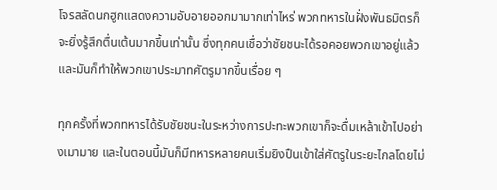โจรสลัดนกฮูกแสดงความอับอายออกมามากเท่าไหร่ พวกทหารในฝั่งพันธมิตรก็จะยิ่งรู้สึกตื่นเต้นมากขึ้นเท่านั้น ซึ่งทุกคนเชื่อว่าชัยชนะได้รอคอยพวกเขาอยู่แล้วและมันก็ทำให้พวกเขาประมาทศัตรูมากขึ้นเรื่อย ๆ

ทุกครั้งที่พวกทหารได้รับชัยชนะในระหว่างการปะทะพวกเขาก็จะดื่มเหล้าเข้าไปอย่างเมามาย และในตอนนี้มันก็มีทหารหลายคนเริ่มยิงปืนเข้าใส่ศัตรูในระยะไกลโดยไม่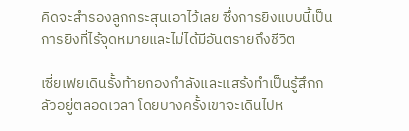คิดจะสำรองลูกกระสุนเอาไว้เลย ซึ่งการยิงแบบนี้เป็นการยิงที่ไร้จุดหมายและไม่ได้มีอันตรายถึงชีวิต

เซี่ยเฟยเดินรั้งท้ายกองกำลังและแสร้งทำเป็นรู้สึกกลัวอยู่ตลอดเวลา โดยบางครั้งเขาจะเดินไปห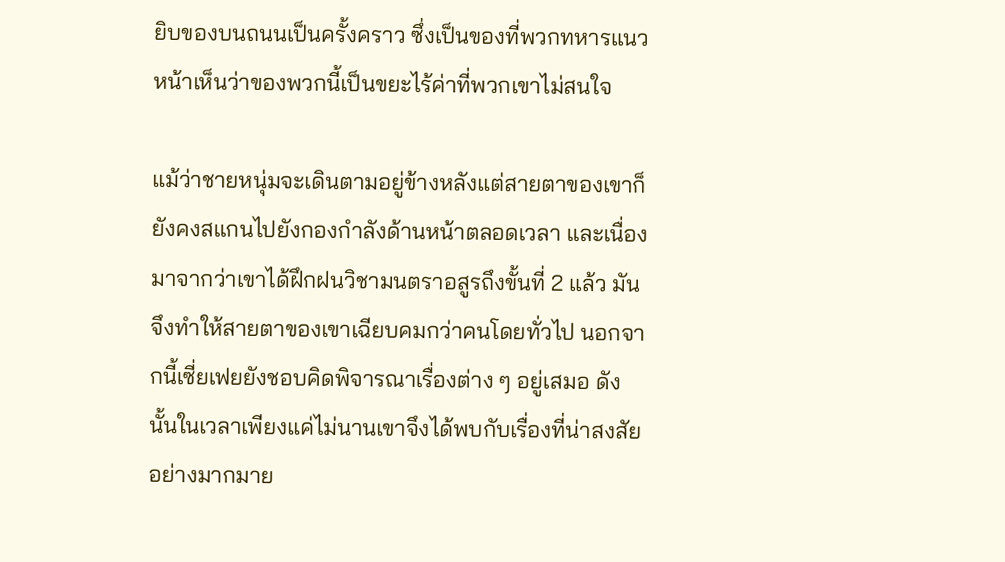ยิบของบนถนนเป็นครั้งคราว ซึ่งเป็นของที่พวกทหารแนวหน้าเห็นว่าของพวกนี้เป็นขยะไร้ค่าที่พวกเขาไม่สนใจ

แม้ว่าชายหนุ่มจะเดินตามอยู่ข้างหลังแต่สายตาของเขาก็ยังคงสแกนไปยังกองกำลังด้านหน้าตลอดเวลา และเนื่องมาจากว่าเขาได้ฝึกฝนวิชามนตราอสูรถึงขั้นที่ 2 แล้ว มันจึงทำให้สายตาของเขาเฉียบคมกว่าคนโดยทั่วไป นอกจากนี้เซี่ยเฟยยังชอบคิดพิจารณาเรื่องต่าง ๆ อยู่เสมอ ดังนั้นในเวลาเพียงแค่ไม่นานเขาจึงได้พบกับเรื่องที่น่าสงสัยอย่างมากมาย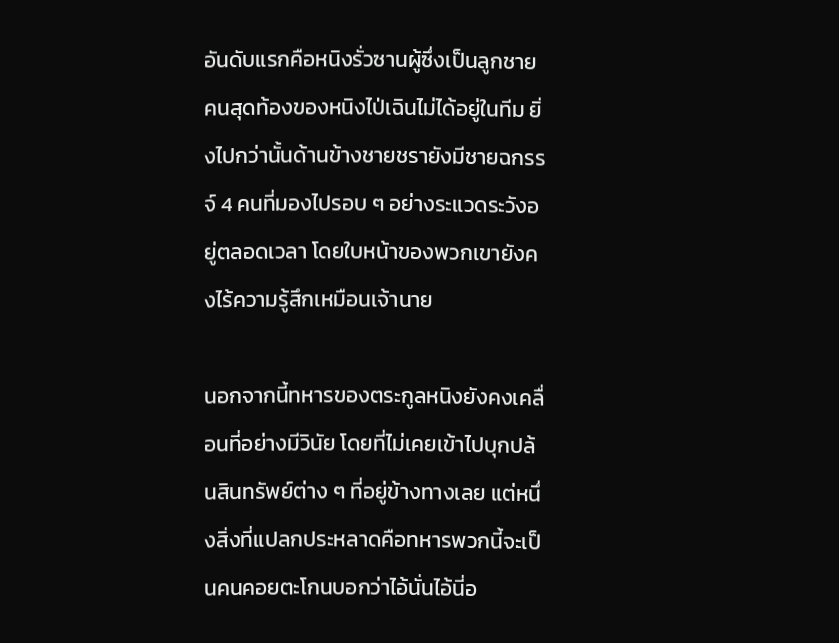อันดับแรกคือหนิงรั่วซานผู้ซึ่งเป็นลูกชายคนสุดท้องของหนิงไป่เฉินไม่ได้อยู่ในทีม ยิ่งไปกว่านั้นด้านข้างชายชรายังมีชายฉกรรจ์ 4 คนที่มองไปรอบ ๆ อย่างระแวดระวังอยู่ตลอดเวลา โดยใบหน้าของพวกเขายังคงไร้ความรู้สึกเหมือนเจ้านาย

นอกจากนี้ทหารของตระกูลหนิงยังคงเคลื่อนที่อย่างมีวินัย โดยที่ไม่เคยเข้าไปบุกปล้นสินทรัพย์ต่าง ๆ ที่อยู่ข้างทางเลย แต่หนึ่งสิ่งที่แปลกประหลาดคือทหารพวกนี้จะเป็นคนคอยตะโกนบอกว่าไอ้นั่นไอ้นี่อ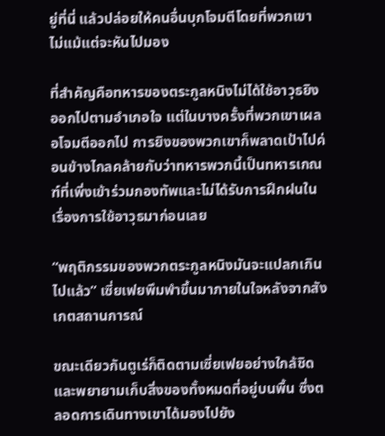ยู่ที่นี่ แล้วปล่อยให้คนอื่นบุกโจมตีโดยที่พวกเขาไม่แม้แต่จะหันไปมอง

ที่สำคัญคือทหารของตระกูลหนิงไม่ได้ใช้อาวุธยิงออกไปตามอำเภอใจ แต่ในบางครั้งที่พวกเขาเผลอโจมตีออกไป การยิงของพวกเขาก็พลาดเป้าไปค่อนข้างไกลคล้ายกับว่าทหารพวกนี้เป็นทหารเกณฑ์ที่เพิ่งเข้าร่วมกองทัพและไม่ได้รับการฝึกฝนในเรื่องการใช้อาวุธมาก่อนเลย

“พฤติกรรมของพวกตระกูลหนิงมันจะแปลกเกินไปแล้ว” เซี่ยเฟยพึมพำขึ้นมาภายในใจหลังจากสังเกตสถานการณ์

ขณะเดียวกันตูเร่ก็ติดตามเซี่ยเฟยอย่างใกล้ชิดและพยายามเก็บสิ่งของทั้งหมดที่อยู่บนพื้น ซึ่งตลอดการเดินทางเขาได้มองไปยัง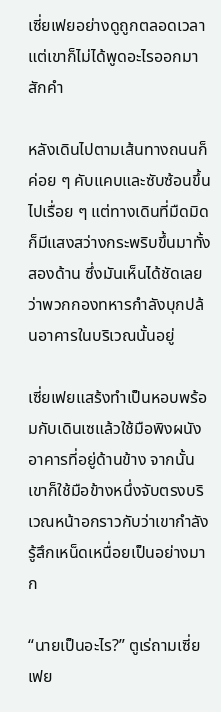เซี่ยเฟยอย่างดูถูกตลอดเวลา แต่เขาก็ไม่ได้พูดอะไรออกมาสักคำ

หลังเดินไปตามเส้นทางถนนก็ค่อย ๆ คับแคบและซับซ้อนขึ้นไปเรื่อย ๆ แต่ทางเดินที่มืดมิดก็มีแสงสว่างกระพริบขึ้นมาทั้งสองด้าน ซึ่งมันเห็นได้ชัดเลยว่าพวกกองทหารกำลังบุกปล้นอาคารในบริเวณนั้นอยู่

เซี่ยเฟยแสร้งทำเป็นหอบพร้อมกับเดินเซแล้วใช้มือพิงผนังอาคารที่อยู่ด้านข้าง จากนั้นเขาก็ใช้มือข้างหนึ่งจับตรงบริเวณหน้าอกราวกับว่าเขากำลังรู้สึกเหน็ดเหนื่อยเป็นอย่างมาก

“นายเป็นอะไร?” ตูเร่ถามเซี่ยเฟย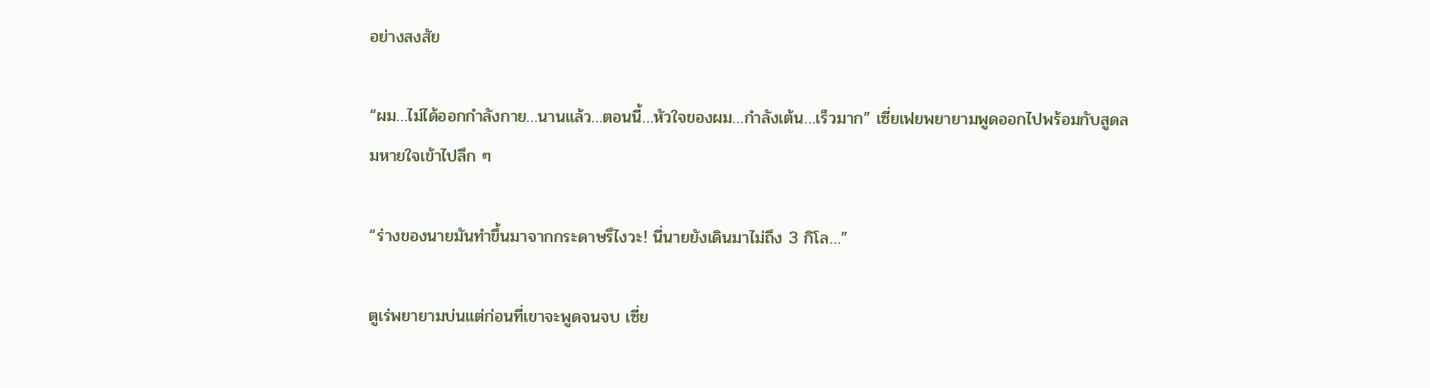อย่างสงสัย

“ผม…ไม่ได้ออกกำลังกาย…นานแล้ว…ตอนนี้…หัวใจของผม…กำลังเต้น…เร็วมาก” เซี่ยเฟยพยายามพูดออกไปพร้อมกับสูดลมหายใจเข้าไปลึก ๆ

“ร่างของนายมันทำขึ้นมาจากกระดาษรึไงวะ! นี่นายยังเดินมาไม่ถึง 3 กิโล…”

ตูเร่พยายามบ่นแต่ก่อนที่เขาจะพูดจนจบ เซี่ย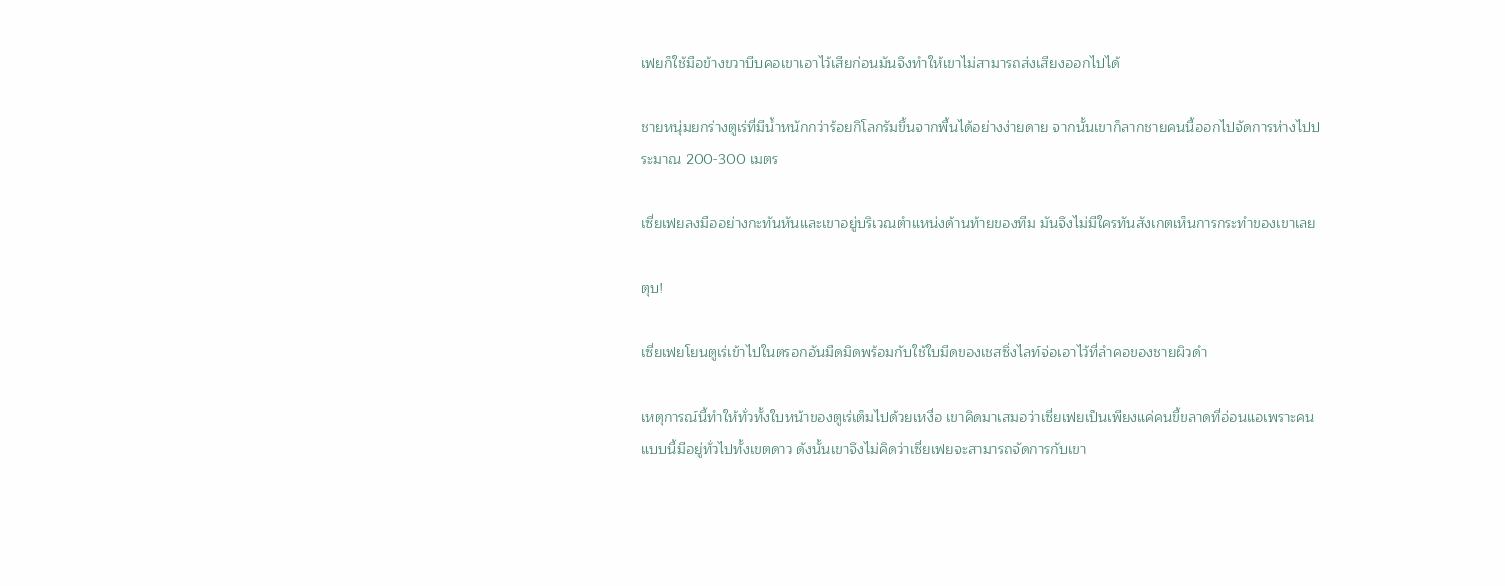เฟยก็ใช้มือข้างขวาบีบคอเขาเอาไว้เสียก่อนมันจึงทำให้เขาไม่สามารถส่งเสียงออกไปได้

ชายหนุ่มยกร่างตูเร่ที่มีน้ำหนักกว่าร้อยกิโลกรัมขึ้นจากพื้นได้อย่างง่ายดาย จากนั้นเขาก็ลากชายคนนี้ออกไปจัดการห่างไปประมาณ 200-300 เมตร

เซี่ยเฟยลงมืออย่างกะทันหันและเขาอยู่บริเวณตำแหน่งด้านท้ายของทีม มันจึงไม่มีใครทันสังเกตเห็นการกระทำของเขาเลย

ตุบ!

เซี่ยเฟยโยนตูเร่เข้าไปในตรอกอันมืดมิดพร้อมกับใช้ใบมีดของเชสซิ่งไลท์จ่อเอาไว้ที่ลำคอของชายผิวดำ

เหตุการณ์นี้ทำให้ทั่วทั้งใบหน้าของตูเร่เต็มไปด้วยเหงื่อ เขาคิดมาเสมอว่าเซี่ยเฟยเป็นเพียงแค่คนขี้ขลาดที่อ่อนแอเพราะคนแบบนี้มีอยู่ทั่วไปทั้งเขตดาว ดังนั้นเขาจึงไม่คิดว่าเซี่ยเฟยจะสามารถจัดการกับเขา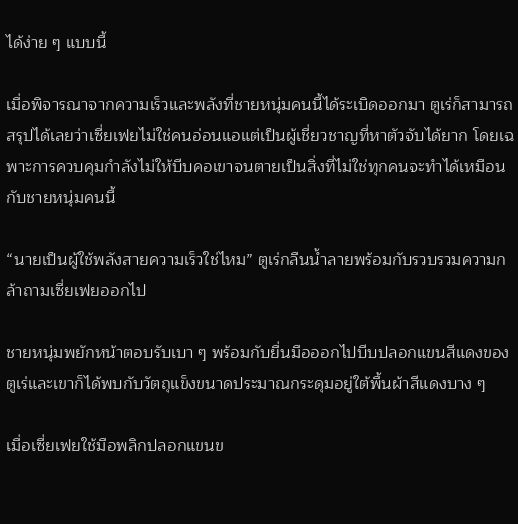ได้ง่าย ๆ แบบนี้

เมื่อพิจารณาจากความเร็วและพลังที่ชายหนุ่มคนนี้ได้ระเบิดออกมา ตูเร่ก็สามารถสรุปได้เลยว่าเซี่ยเฟยไม่ใช่คนอ่อนแอแต่เป็นผู้เชี่ยวชาญที่หาตัวจับได้ยาก โดยเฉพาะการควบคุมกำลังไม่ให้บีบคอเขาจนตายเป็นสิ่งที่ไม่ใช่ทุกคนจะทำได้เหมือนกับชายหนุ่มคนนี้

“นายเป็นผู้ใช้พลังสายความเร็วใช่ไหม” ตูเร่กลืนน้ำลายพร้อมกับรวบรวมความกล้าถามเซี่ยเฟยออกไป

ชายหนุ่มพยักหน้าตอบรับเบา ๆ พร้อมกับยื่นมือออกไปบีบปลอกแขนสีแดงของตูเร่และเขาก็ได้พบกับวัตถุแข็งขนาดประมาณกระดุมอยู่ใต้พื้นผ้าสีแดงบาง ๆ

เมื่อเซี่ยเฟยใช้มือพลิกปลอกแขนข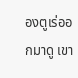องตูเร่ออกมาดู เขา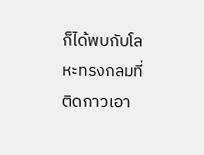ก็ได้พบกับโลหะทรงกลมที่ติดกาวเอา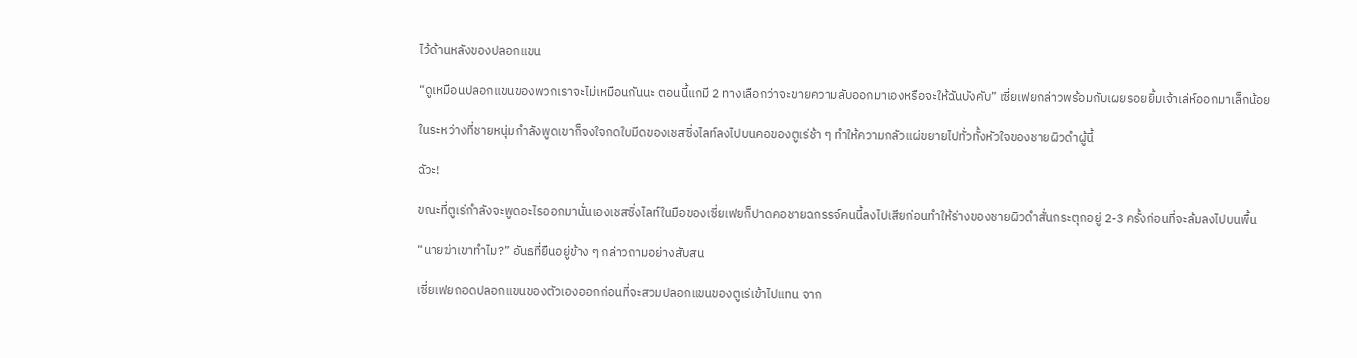ไว้ด้านหลังของปลอกแขน

“ดูเหมือนปลอกแขนของพวกเราจะไม่เหมือนกันนะ ตอนนี้แกมี 2 ทางเลือกว่าจะขายความลับออกมาเองหรือจะให้ฉันบังคับ” เซี่ยเฟยกล่าวพร้อมกับเผยรอยยิ้มเจ้าเล่ห์ออกมาเล็กน้อย

ในระหว่างที่ชายหนุ่มกำลังพูดเขาก็จงใจกดใบมีดของเชสซิ่งไลท์ลงไปบนคอของตูเร่ช้า ๆ ทำให้ความกลัวแผ่ขยายไปทั่วทั้งหัวใจของชายผิวดำผู้นี้

ฉัวะ!

ขณะที่ตูเร่กำลังจะพูดอะไรออกมานั่นเองเชสซิ่งไลท์ในมือของเซี่ยเฟยก็ปาดคอชายฉกรรจ์คนนี้ลงไปเสียก่อนทำให้ร่างของชายผิวดำสั่นกระตุกอยู่ 2-3 ครั้งก่อนที่จะล้มลงไปบนพื้น

“นายฆ่าเขาทำไม?” อันธที่ยืนอยู่ข้าง ๆ กล่าวถามอย่างสับสน

เซี่ยเฟยถอดปลอกแขนของตัวเองออกก่อนที่จะสวมปลอกแขนของตูเร่เข้าไปแทน จาก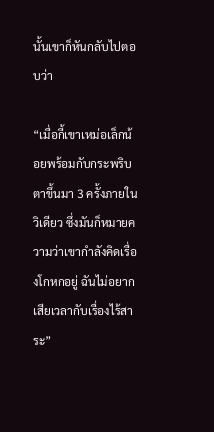นั้นเขาก็หันกลับไปตอบว่า

“เมื่อกี้เขาเหม่อเล็กน้อยพร้อมกับกระพริบตาขึ้นมา 3 ครั้งภายในวิเดียว ซึ่งมันก็หมายความว่าเขากำลังคิดเรื่องโกหกอยู่ ฉันไม่อยากเสียเวลากับเรื่องไร้สาระ”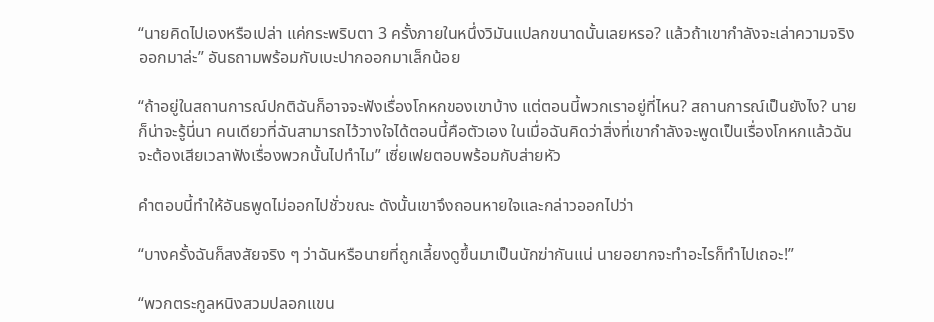“นายคิดไปเองหรือเปล่า แค่กระพริบตา 3 ครั้งภายในหนึ่งวิมันแปลกขนาดนั้นเลยหรอ? แล้วถ้าเขากำลังจะเล่าความจริงออกมาล่ะ” อันธถามพร้อมกับเบะปากออกมาเล็กน้อย

“ถ้าอยู่ในสถานการณ์ปกติฉันก็อาจจะฟังเรื่องโกหกของเขาบ้าง แต่ตอนนี้พวกเราอยู่ที่ไหน? สถานการณ์เป็นยังไง? นายก็น่าจะรู้นี่นา คนเดียวที่ฉันสามารถไว้วางใจได้ตอนนี้คือตัวเอง ในเมื่อฉันคิดว่าสิ่งที่เขากำลังจะพูดเป็นเรื่องโกหกแล้วฉันจะต้องเสียเวลาฟังเรื่องพวกนั้นไปทำไม” เซี่ยเฟยตอบพร้อมกับส่ายหัว

คำตอบนี้ทำให้อันธพูดไม่ออกไปชั่วขณะ ดังนั้นเขาจึงถอนหายใจและกล่าวออกไปว่า

“บางครั้งฉันก็สงสัยจริง ๆ ว่าฉันหรือนายที่ถูกเลี้ยงดูขึ้นมาเป็นนักฆ่ากันแน่ นายอยากจะทำอะไรก็ทำไปเถอะ!”

“พวกตระกูลหนิงสวมปลอกแขน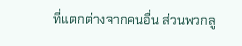ที่แตกต่างจากคนอื่น ส่วนพวกลู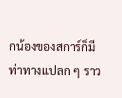กน้องของสการ์ก็มีท่าทางแปลก ๆ ราว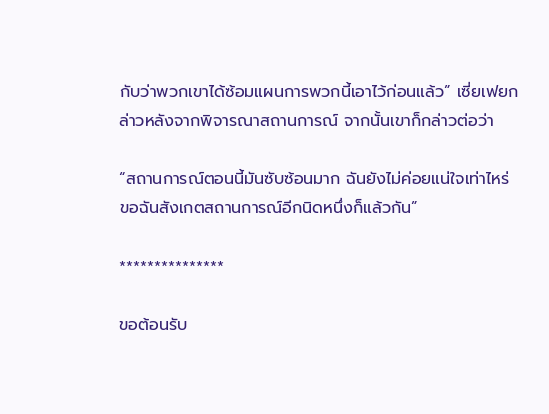กับว่าพวกเขาได้ซ้อมแผนการพวกนี้เอาไว้ก่อนแล้ว” เซี่ยเฟยกล่าวหลังจากพิจารณาสถานการณ์ จากนั้นเขาก็กล่าวต่อว่า

“สถานการณ์ตอนนี้มันซับซ้อนมาก ฉันยังไม่ค่อยแน่ใจเท่าไหร่ ขอฉันสังเกตสถานการณ์อีกนิดหนึ่งก็แล้วกัน”

***************

ขอต้อนรับ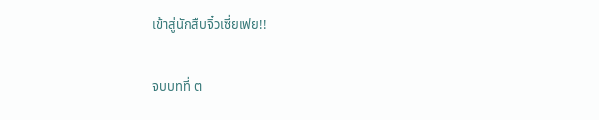เข้าสู่นักสืบจิ๋วเซี่ยเฟย!!

จบบทที่ ต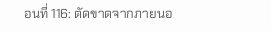อนที่ 116: ตัดขาดจากภายนอ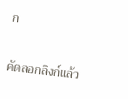ก

คัดลอกลิงก์แล้ว